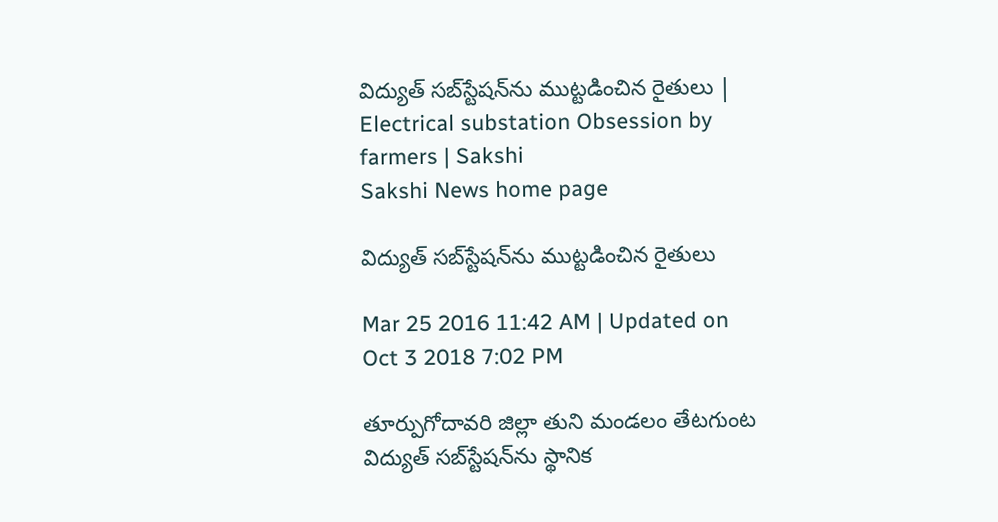విద్యుత్ సబ్‌స్టేషన్‌ను ముట్టడించిన రైతులు | Electrical substation Obsession by farmers | Sakshi
Sakshi News home page

విద్యుత్ సబ్‌స్టేషన్‌ను ముట్టడించిన రైతులు

Mar 25 2016 11:42 AM | Updated on Oct 3 2018 7:02 PM

తూర్పుగోదావరి జిల్లా తుని మండలం తేటగుంట విద్యుత్ సబ్‌స్టేషన్‌ను స్థానిక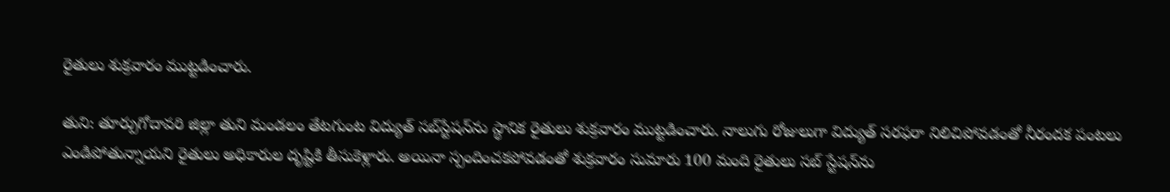రైతులు శుక్రవారం ముట్టడించారు.

తుని: తూర్పుగోదావరి జిల్లా తుని మండలం తేటగుంట విద్యుత్ సబ్‌స్టేషన్‌ను స్థానిక రైతులు శుక్రవారం ముట్టడించారు. నాలుగు రోజులుగా విద్యుత్ సరఫరా నిలిచిపోవడంతో నీరందక పంటలు ఎండిపోతున్నాయని రైతులు అధికారుల దృష్టికి తీసుకెళ్లారు. అయినా స్పందించకపోవడంతో శుక్రవారం సుమారు 100 మంది రైతులు సబ్ స్టేషన్‌ను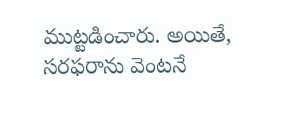ముట్టడించారు. అయితే, సరఫరాను వెంటనే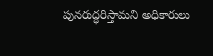పునరుద్ధరిస్తామని అధికారులు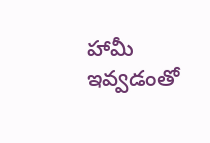హామీ ఇవ్వడంతో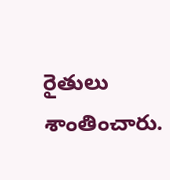రైతులు శాంతించారు.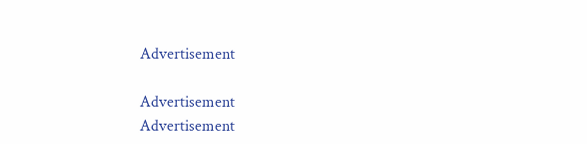Advertisement

Advertisement
Advertisement